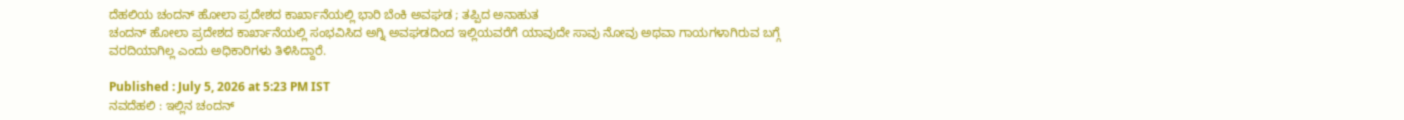ದೆಹಲಿಯ ಚಂದನ್ ಹೋಲಾ ಪ್ರದೇಶದ ಕಾರ್ಖಾನೆಯಲ್ಲಿ ಭಾರಿ ಬೆಂಕಿ ಅವಘಡ ; ತಪ್ಪಿದ ಅನಾಹುತ
ಚಂದನ್ ಹೋಲಾ ಪ್ರದೇಶದ ಕಾರ್ಖಾನೆಯಲ್ಲಿ ಸಂಭವಿಸಿದ ಅಗ್ನಿ ಅವಘಡದಿಂದ ಇಲ್ಲಿಯವರೆಗೆ ಯಾವುದೇ ಸಾವು ನೋವು ಅಥವಾ ಗಾಯಗಳಾಗಿರುವ ಬಗ್ಗೆ ವರದಿಯಾಗಿಲ್ಲ ಎಂದು ಅಧಿಕಾರಿಗಳು ತಿಳಿಸಿದ್ದಾರೆ.

Published : July 5, 2026 at 5:23 PM IST
ನವದೆಹಲಿ : ಇಲ್ಲಿನ ಚಂದನ್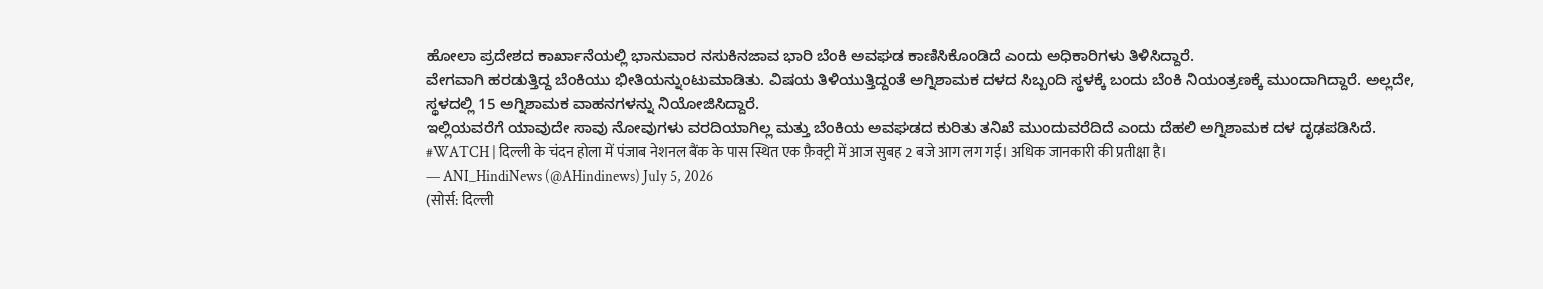ಹೋಲಾ ಪ್ರದೇಶದ ಕಾರ್ಖಾನೆಯಲ್ಲಿ ಭಾನುವಾರ ನಸುಕಿನಜಾವ ಭಾರಿ ಬೆಂಕಿ ಅವಘಡ ಕಾಣಿಸಿಕೊಂಡಿದೆ ಎಂದು ಅಧಿಕಾರಿಗಳು ತಿಳಿಸಿದ್ದಾರೆ.
ವೇಗವಾಗಿ ಹರಡುತ್ತಿದ್ದ ಬೆಂಕಿಯು ಭೀತಿಯನ್ನುಂಟುಮಾಡಿತು. ವಿಷಯ ತಿಳಿಯುತ್ತಿದ್ದಂತೆ ಅಗ್ನಿಶಾಮಕ ದಳದ ಸಿಬ್ಬಂದಿ ಸ್ಥಳಕ್ಕೆ ಬಂದು ಬೆಂಕಿ ನಿಯಂತ್ರಣಕ್ಕೆ ಮುಂದಾಗಿದ್ದಾರೆ. ಅಲ್ಲದೇ, ಸ್ಥಳದಲ್ಲಿ 15 ಅಗ್ನಿಶಾಮಕ ವಾಹನಗಳನ್ನು ನಿಯೋಜಿಸಿದ್ದಾರೆ.
ಇಲ್ಲಿಯವರೆಗೆ ಯಾವುದೇ ಸಾವು ನೋವುಗಳು ವರದಿಯಾಗಿಲ್ಲ ಮತ್ತು ಬೆಂಕಿಯ ಅವಘಡದ ಕುರಿತು ತನಿಖೆ ಮುಂದುವರೆದಿದೆ ಎಂದು ದೆಹಲಿ ಅಗ್ನಿಶಾಮಕ ದಳ ದೃಢಪಡಿಸಿದೆ.
#WATCH | दिल्ली के चंदन होला में पंजाब नेशनल बैंक के पास स्थित एक फ़ैक्ट्री में आज सुबह 2 बजे आग लग गई। अधिक जानकारी की प्रतीक्षा है।
— ANI_HindiNews (@AHindinews) July 5, 2026
(सोर्स: दिल्ली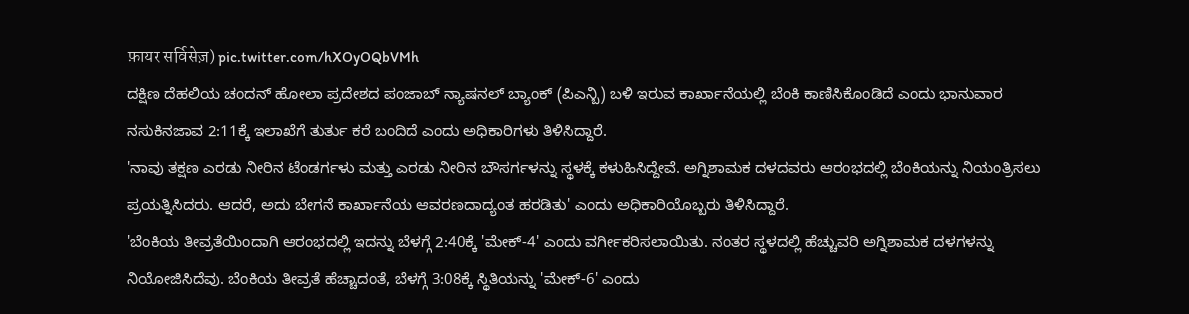फ़ायर सर्विसेज़) pic.twitter.com/hXOyOQbVMh
ದಕ್ಷಿಣ ದೆಹಲಿಯ ಚಂದನ್ ಹೋಲಾ ಪ್ರದೇಶದ ಪಂಜಾಬ್ ನ್ಯಾಷನಲ್ ಬ್ಯಾಂಕ್ (ಪಿಎನ್ಬಿ) ಬಳಿ ಇರುವ ಕಾರ್ಖಾನೆಯಲ್ಲಿ ಬೆಂಕಿ ಕಾಣಿಸಿಕೊಂಡಿದೆ ಎಂದು ಭಾನುವಾರ ನಸುಕಿನಜಾವ 2:11ಕ್ಕೆ ಇಲಾಖೆಗೆ ತುರ್ತು ಕರೆ ಬಂದಿದೆ ಎಂದು ಅಧಿಕಾರಿಗಳು ತಿಳಿಸಿದ್ದಾರೆ.
'ನಾವು ತಕ್ಷಣ ಎರಡು ನೀರಿನ ಟೆಂಡರ್ಗಳು ಮತ್ತು ಎರಡು ನೀರಿನ ಬೌಸರ್ಗಳನ್ನು ಸ್ಥಳಕ್ಕೆ ಕಳುಹಿಸಿದ್ದೇವೆ. ಅಗ್ನಿಶಾಮಕ ದಳದವರು ಆರಂಭದಲ್ಲಿ ಬೆಂಕಿಯನ್ನು ನಿಯಂತ್ರಿಸಲು ಪ್ರಯತ್ನಿಸಿದರು. ಆದರೆ, ಅದು ಬೇಗನೆ ಕಾರ್ಖಾನೆಯ ಆವರಣದಾದ್ಯಂತ ಹರಡಿತು' ಎಂದು ಅಧಿಕಾರಿಯೊಬ್ಬರು ತಿಳಿಸಿದ್ದಾರೆ.
'ಬೆಂಕಿಯ ತೀವ್ರತೆಯಿಂದಾಗಿ ಆರಂಭದಲ್ಲಿ ಇದನ್ನು ಬೆಳಗ್ಗೆ 2:40ಕ್ಕೆ 'ಮೇಕ್-4' ಎಂದು ವರ್ಗೀಕರಿಸಲಾಯಿತು. ನಂತರ ಸ್ಥಳದಲ್ಲಿ ಹೆಚ್ಚುವರಿ ಅಗ್ನಿಶಾಮಕ ದಳಗಳನ್ನು ನಿಯೋಜಿಸಿದೆವು. ಬೆಂಕಿಯ ತೀವ್ರತೆ ಹೆಚ್ಚಾದಂತೆ, ಬೆಳಗ್ಗೆ 3:08ಕ್ಕೆ ಸ್ಥಿತಿಯನ್ನು 'ಮೇಕ್-6' ಎಂದು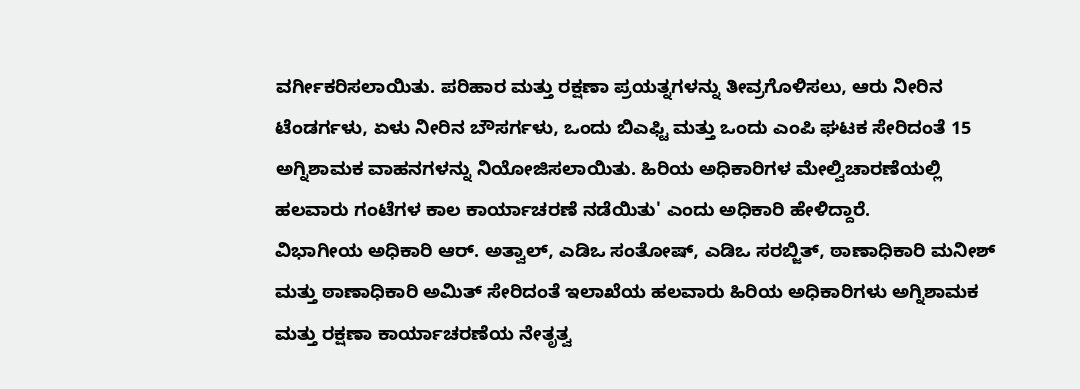ವರ್ಗೀಕರಿಸಲಾಯಿತು. ಪರಿಹಾರ ಮತ್ತು ರಕ್ಷಣಾ ಪ್ರಯತ್ನಗಳನ್ನು ತೀವ್ರಗೊಳಿಸಲು, ಆರು ನೀರಿನ ಟೆಂಡರ್ಗಳು, ಏಳು ನೀರಿನ ಬೌಸರ್ಗಳು, ಒಂದು ಬಿಎಫ್ಟಿ ಮತ್ತು ಒಂದು ಎಂಪಿ ಘಟಕ ಸೇರಿದಂತೆ 15 ಅಗ್ನಿಶಾಮಕ ವಾಹನಗಳನ್ನು ನಿಯೋಜಿಸಲಾಯಿತು. ಹಿರಿಯ ಅಧಿಕಾರಿಗಳ ಮೇಲ್ವಿಚಾರಣೆಯಲ್ಲಿ ಹಲವಾರು ಗಂಟೆಗಳ ಕಾಲ ಕಾರ್ಯಾಚರಣೆ ನಡೆಯಿತು' ಎಂದು ಅಧಿಕಾರಿ ಹೇಳಿದ್ದಾರೆ.
ವಿಭಾಗೀಯ ಅಧಿಕಾರಿ ಆರ್. ಅತ್ವಾಲ್, ಎಡಿಒ ಸಂತೋಷ್, ಎಡಿಒ ಸರಬ್ಜಿತ್, ಠಾಣಾಧಿಕಾರಿ ಮನೀಶ್ ಮತ್ತು ಠಾಣಾಧಿಕಾರಿ ಅಮಿತ್ ಸೇರಿದಂತೆ ಇಲಾಖೆಯ ಹಲವಾರು ಹಿರಿಯ ಅಧಿಕಾರಿಗಳು ಅಗ್ನಿಶಾಮಕ ಮತ್ತು ರಕ್ಷಣಾ ಕಾರ್ಯಾಚರಣೆಯ ನೇತೃತ್ವ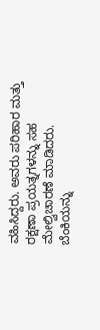ವಹಿಸಿದ್ದರು. ಅವರು ಪರಿಹಾರ ಮತ್ತು ರಕ್ಷಣಾ ಪ್ರಯತ್ನಗಳನ್ನು ಸಹ ಮೇಲ್ವಿಚಾರಣೆ ಮಾಡಿದರು.
ಬೆಂಕಿಯನ್ನು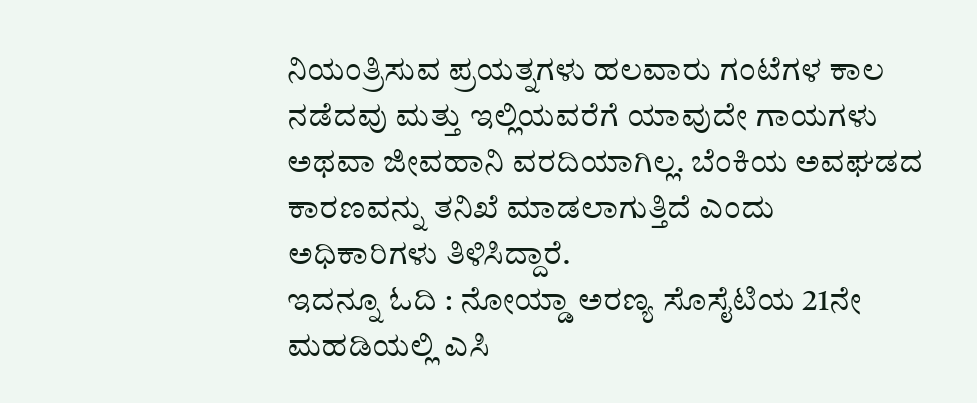ನಿಯಂತ್ರಿಸುವ ಪ್ರಯತ್ನಗಳು ಹಲವಾರು ಗಂಟೆಗಳ ಕಾಲ ನಡೆದವು ಮತ್ತು ಇಲ್ಲಿಯವರೆಗೆ ಯಾವುದೇ ಗಾಯಗಳು ಅಥವಾ ಜೀವಹಾನಿ ವರದಿಯಾಗಿಲ್ಲ. ಬೆಂಕಿಯ ಅವಘಡದ ಕಾರಣವನ್ನು ತನಿಖೆ ಮಾಡಲಾಗುತ್ತಿದೆ ಎಂದು ಅಧಿಕಾರಿಗಳು ತಿಳಿಸಿದ್ದಾರೆ.
ಇದನ್ನೂ ಓದಿ : ನೋಯ್ಡಾ ಅರಣ್ಯ ಸೊಸೈಟಿಯ 21ನೇ ಮಹಡಿಯಲ್ಲಿ ಎಸಿ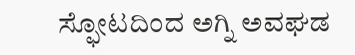ಸ್ಫೋಟದಿಂದ ಅಗ್ನಿ ಅವಘಡ